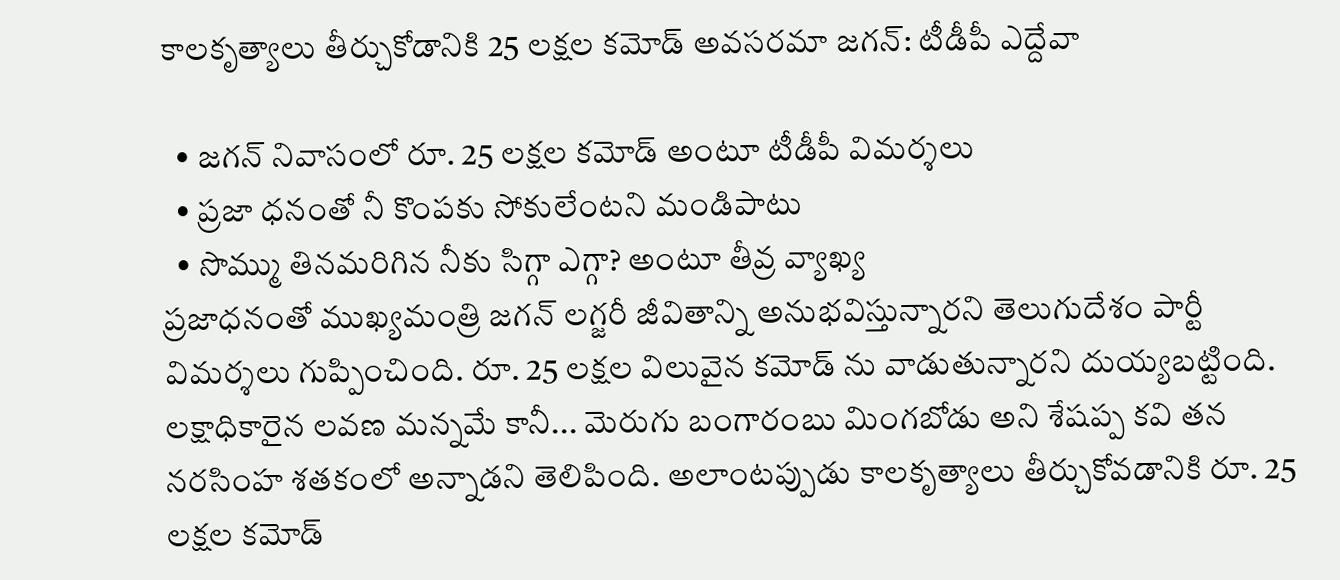కాలకృత్యాలు తీర్చుకోడానికి 25 లక్షల కమోడ్ అవసరమా జగన్: టీడీపీ ఎద్దేవా

  • జగన్ నివాసంలో రూ. 25 లక్షల కమోడ్ అంటూ టీడీపీ విమర్శలు
  • ప్రజా ధనంతో నీ కొంపకు సోకులేంటని మండిపాటు
  • సొమ్ము తినమరిగిన నీకు సిగ్గా ఎగ్గా? అంటూ తీవ్ర వ్యాఖ్య
ప్రజాధనంతో ముఖ్యమంత్రి జగన్ లగ్జరీ జీవితాన్ని అనుభవిస్తున్నారని తెలుగుదేశం పార్టీ విమర్శలు గుప్పించింది. రూ. 25 లక్షల విలువైన కమోడ్ ను వాడుతున్నారని దుయ్యబట్టింది. లక్షాధికారైన లవణ మన్నమే కానీ... మెరుగు బంగారంబు మింగబోడు అని శేషప్ప కవి తన నరసింహ శతకంలో అన్నాడని తెలిపింది. అలాంటప్పుడు కాలకృత్యాలు తీర్చుకోవడానికి రూ. 25 లక్షల కమోడ్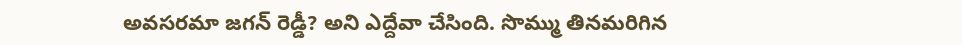అవసరమా జగన్ రెడ్డీ? అని ఎద్దేవా చేసింది. సొమ్ము తినమరిగిన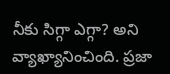నీకు సిగ్గా ఎగ్గా? అని వ్యాఖ్యానించింది. ప్రజా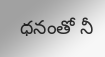ధనంతో నీ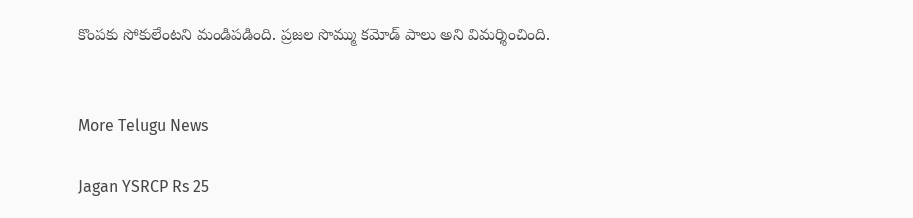కొంపకు సోకులేంటని మండిపడింది. ప్రజల సొమ్ము కమోడ్ పాలు అని విమర్శించింది.


More Telugu News

Jagan YSRCP Rs 25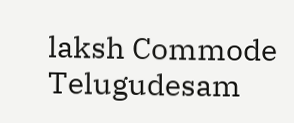laksh Commode Telugudesam